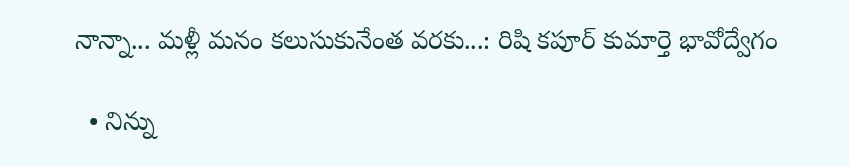నాన్నా... మళ్లీ మనం కలుసుకునేంత వరకు...: రిషి కపూర్ కుమార్తె భావోద్వేగం

  • నిన్ను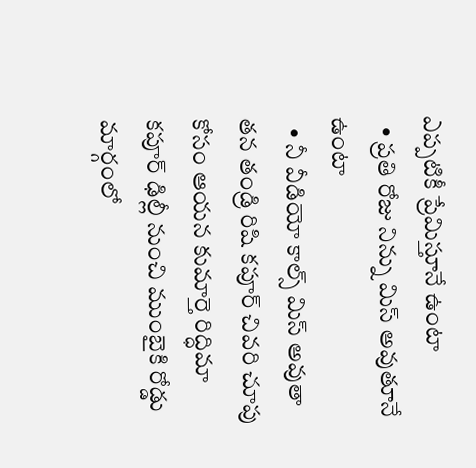ఎప్పటికీ ప్రేమిస్తూనే ఉంటా
  • ప్రతి రోజు నిన్ను మిస్ అవుతూనే ఉంటా
  • నీ వీడియో కాల్స్ మిస్ అవుతా
తన తండ్రి రిషి కపూర్ చివరి చూపు కోసం ఆయన కుమార్తె రిద్ధిమా కపూర్ ఢిల్లీ నుంచి ముంబైకి రోడ్డు మార్గంలో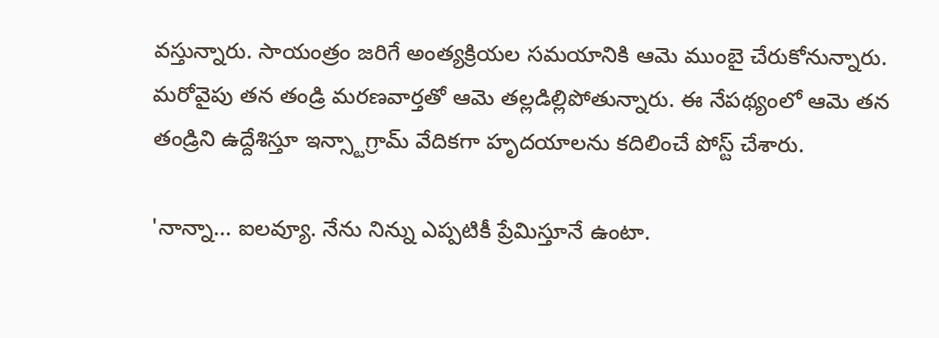వస్తున్నారు. సాయంత్రం జరిగే అంత్యక్రియల సమయానికి ఆమె ముంబై చేరుకోనున్నారు. మరోవైపు తన తండ్రి మరణవార్తతో ఆమె తల్లడిల్లిపోతున్నారు. ఈ నేపథ్యంలో ఆమె తన తండ్రిని ఉద్దేశిస్తూ ఇన్స్టాగ్రామ్ వేదికగా హృదయాలను కదిలించే పోస్ట్ చేశారు.

'నాన్నా... ఐలవ్యూ. నేను నిన్ను ఎప్పటికీ ప్రేమిస్తూనే ఉంటా.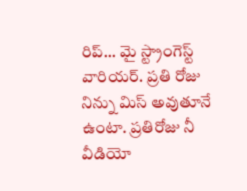రిప్... మై స్ట్రాంగెస్ట్ వారియర్. ప్రతి రోజు నిన్ను మిస్ అవుతూనే ఉంటా. ప్రతిరోజు నీ వీడియో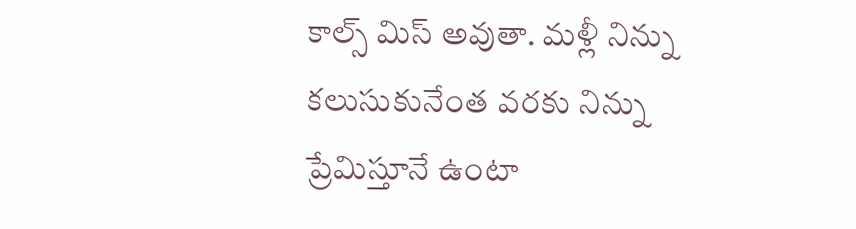కాల్స్ మిస్ అవుతా. మళ్లీ నిన్ను కలుసుకునేంత వరకు నిన్ను ప్రేమిస్తూనే ఉంటా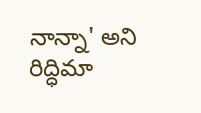నాన్నా' అని రిద్ధిమా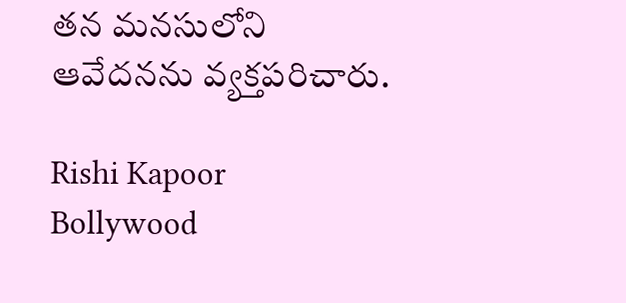తన మనసులోని ఆవేదనను వ్యక్తపరిచారు.

Rishi Kapoor
Bollywood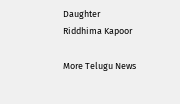Daughter
Riddhima Kapoor

More Telugu News